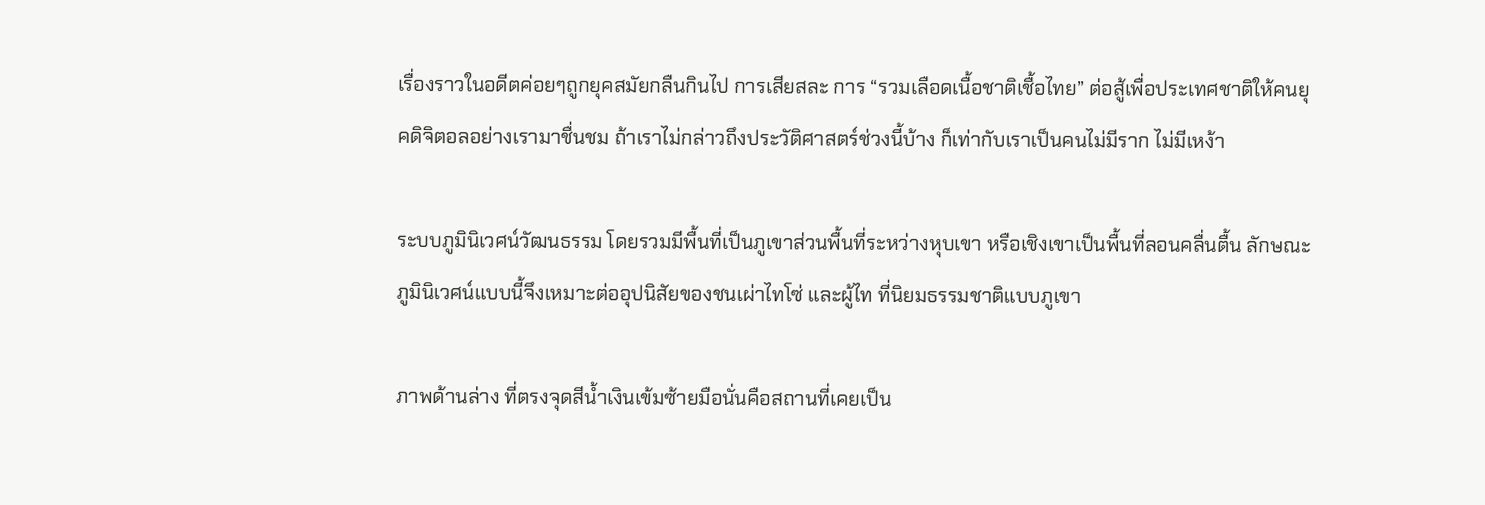เรื่องราวในอดีตค่อยๆถูกยุคสมัยกลืนกินไป การเสียสละ การ “รวมเลือดเนื้อชาติเชื้อไทย” ต่อสู้เพื่อประเทศชาติให้คนยุคดิจิตอลอย่างเรามาชื่นชม ถ้าเราไม่กล่าวถึงประวัติศาสตร์ช่วงนี้บ้าง ก็เท่ากับเราเป็นคนไม่มีราก ไม่มีเหง้า

ระบบภูมินิเวศน์วัฒนธรรม โดยรวมมีพื้นที่เป็นภูเขาส่วนพื้นที่ระหว่างหุบเขา หรือเชิงเขาเป็นพื้นที่ลอนคลื่นตื้น ลักษณะภูมินิเวศน์แบบนี้จึงเหมาะต่ออุปนิสัยของชนเผ่าไทโซ่ และผู้ไท ที่นิยมธรรมชาติแบบภูเขา

ภาพด้านล่าง ที่ตรงจุดสีน้ำเงินเข้มซ้ายมือนั่นคือสถานที่เคยเป็น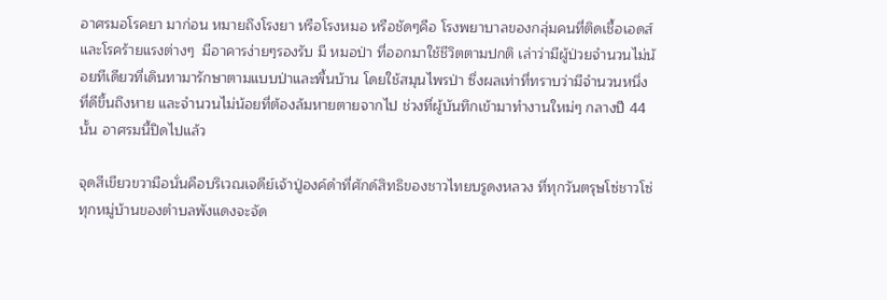อาศรมอโรคยา มาก่อน หมายถึงโรงยา หรือโรงหมอ หรือชัดๆคือ โรงพยาบาลของกลุ่มคนที่ติดเชื้อเอดส์ และโรคร้ายแรงต่างๆ  มีอาคารง่ายๆรองรับ มี หมอป่า ที่ออกมาใช้ชีวิตตามปกติ เล่าว่ามีผู้ป่วยจำนวนไม่น้อยทีเดียวที่เดินทามารักษาตามแบบป่าและพื้นบ้าน โดยใช้สมุนไพรป่า ซึ่งผลเท่าที่ทราบว่ามีจำนวนหนึ่งที่ดีขึ้นถึงหาย และจำนวนไม่น้อยที่ต้องล้มหายตายจากไป ช่วงที่ผู้บันทึกเข้ามาทำงานใหม่ๆ กลางปี 44 นั้น อาศรมนี้ปิดไปแล้ว

จุดสีเขียวขวามือนั่นคือบริเวณเจดีย์เจ้าปู่องค์ดำที่ศักด์สิทธิของชาวไทยบรูดงหลวง ที่ทุกวันตรุษโซ่ชาวโซ่ทุกหมู่บ้านของตำบลพังแดงจะจัด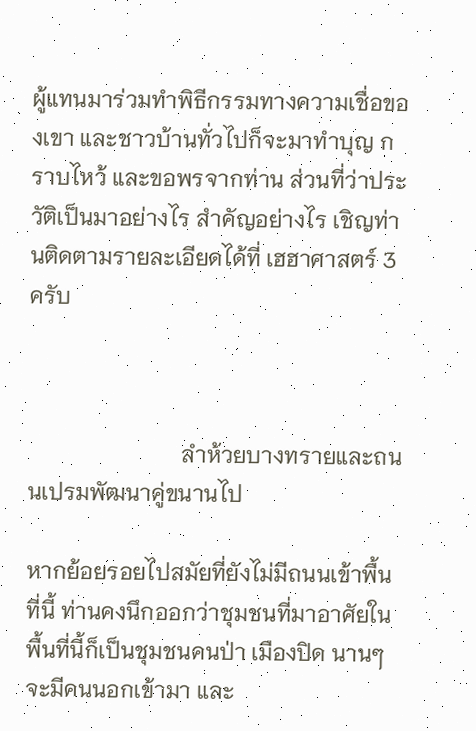ผู้แทนมาร่วมทำพิธีกรรมทางความเชื่อของเขา และชาวบ้านทั่วไปก็จะมาทำบุญ กราบไหว้ และขอพรจากท่าน ส่วนที่ว่าประวัติเป็นมาอย่างไร สำคัญอย่างไร เชิญท่านติดตามรายละเอียดได้ที่ เฮฮาศาสตร์ 3 ครับ



                           ลำห้วยบางทรายและถนนเปรมพัฒนาคู่ขนานไป

หากย้อยรอยไปสมัยที่ยังไม่มีถนนเข้าพื้นที่นี้ ท่านคงนึกออกว่าชุมชนที่มาอาศัยในพื้นที่นี้ก็เป็นชุมชนคนป่า เมืองปิด นานๆจะมีคนนอกเข้ามา และ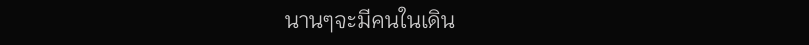นานๆจะมีคนในเดิน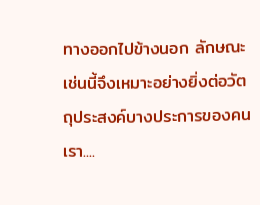ทางออกไปข้างนอก ลักษณะเช่นนี้จึงเหมาะอย่างยิ่งต่อวัตถุประสงค์บางประการของคนเรา....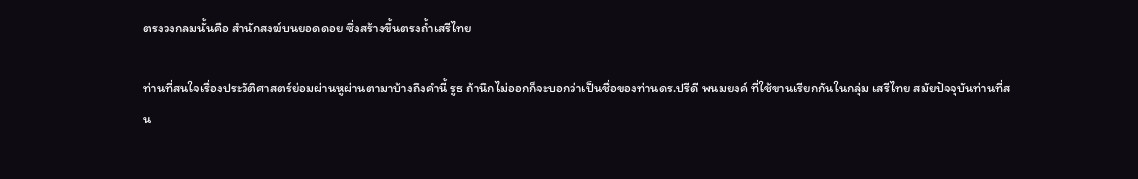ตรงวงกลมนั้นคือ สำนักสงฆ์บนยอดดอย ซึ่งสร้างขึ้นตรงถ้ำเสรีไทย

ท่านที่สนใจเรื่องประวัติศาสตร์ย่อมผ่านหูผ่านตามาบ้างถึงคำนี้ รูธ ถ้านึกไม่ออกก็จะบอกว่าเป็นชื่อของท่านดร.ปรีดี พนมยงค์ ที่ใช้ขานเรียกกันในกลุ่ม เสรีไทย สมัยปัจจุบันท่านที่สน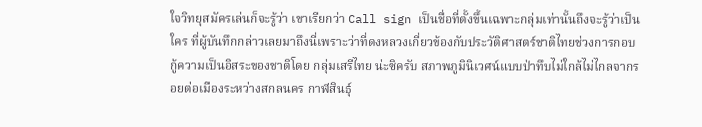ใจวิทยุสมัครเล่นก็จะรู้ว่า เขาเรียกว่า Call sign เป็นชื่อที่ตั้งขึ้นเฉพาะกลุ่มเท่านั้นถึงจะรู้ว่าเป็นใคร ที่ผู้บันทึกกล่าวเลยมาถึงนี่เพราะว่าที่ดงหลวงเกี่ยวข้องกับประวัติศาสตร์ชาติไทยช่วงการกอบกู้ความเป็นอิสระของชาติโดย กลุ่มเสรีไทย น่ะซิครับ สภาพภูมินิเวศน์แบบป่าทึบไม่ใกล้ไม่ไกลจากรอยต่อเมืองระหว่างสกลนคร กาฬสินธุ์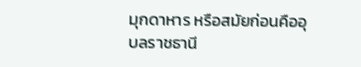มุกดาหาร หรือสมัยก่อนคืออุบลราชธานี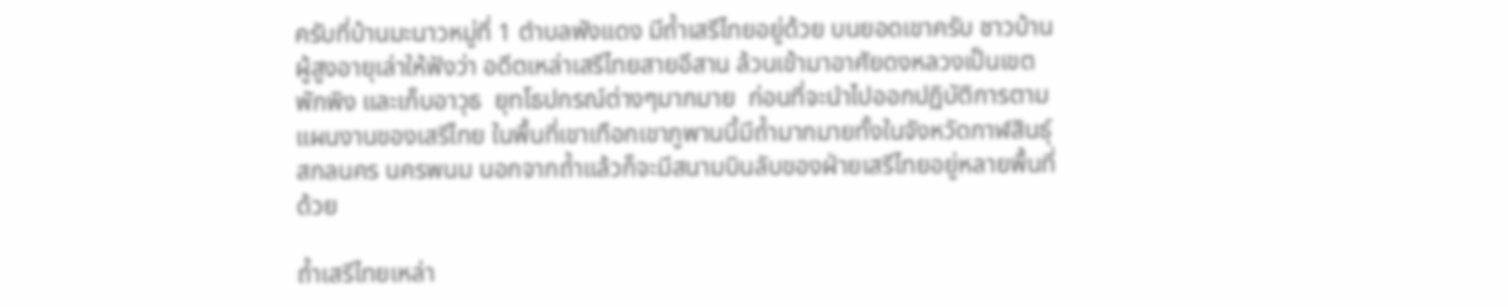ครับที่บ้านมะนาวหมู่ที่ 1 ตำบลพังแดง มีถ้ำเสรีไทยอยู่ด้วย บนยอดเขาครับ ชาวบ้านผู้สูงอายุเล่าให้ฟังว่า อดีตเหล่าเสรีไทยสายอีสาน ล้วนเข้ามาอาศัยดงหลวงเป็นเขตพักพิง และเก็บอาวุธ  ยุทโธปกรณ์ต่างๆมากมาย  ก่อนที่จะนำไปออกปฏิบัติการตามแผนงานของเสรีไทย ในพื้นที่เขาเทือกเขาภูพานนี้มีถ้ำมากมายทั้งในจังหวัดกาฬสินธุ์ สกลนคร นครพนม นอกจากถ้ำแล้วก็จะมีสนามบินลับของฝ่ายเสรีไทยอยู่หลายพื้นที่ด้วย

ถ้ำเสรีไทยเหล่า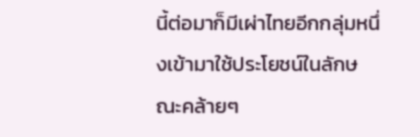นี้ต่อมาก็มีเผ่าไทยอีกกลุ่มหนึ่งเข้ามาใช้ประโยชน์ในลักษณะคล้ายๆ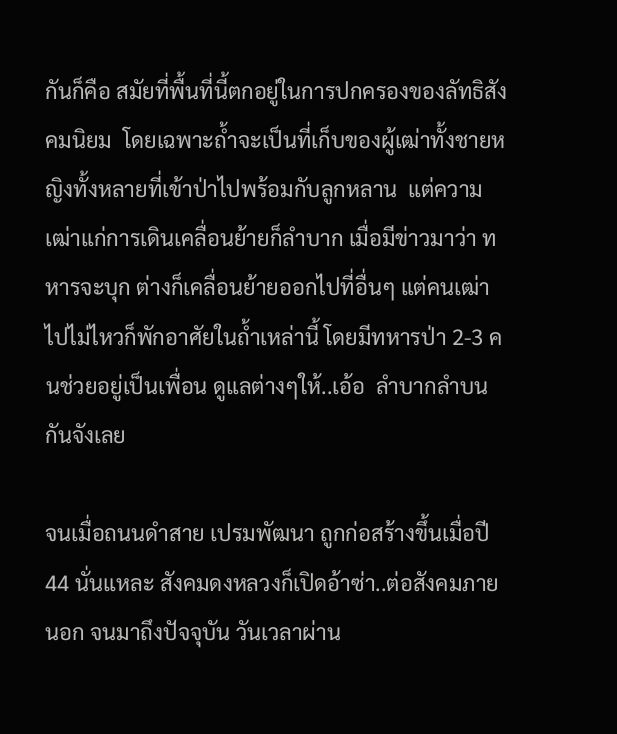กันก็คือ สมัยที่พื้นที่นี้ตกอยู่ในการปกครองของลัทธิสังคมนิยม  โดยเฉพาะถ้ำจะเป็นที่เก็บของผู้เฒ่าทั้งชายหญิงทั้งหลายที่เข้าป่าไปพร้อมกับลูกหลาน  แต่ความเฒ่าแก่การเดินเคลื่อนย้ายก็ลำบาก เมื่อมีข่าวมาว่า ทหารจะบุก ต่างก็เคลื่อนย้ายออกไปที่อื่นๆ แต่คนเฒ่าไปไม่ไหวก็พักอาศัยในถ้ำเหล่านี้ โดยมีทหารป่า 2-3 คนช่วยอยู่เป็นเพื่อน ดูแลต่างๆให้..เอ้อ  ลำบากลำบนกันจังเลย

จนเมื่อถนนดำสาย เปรมพัฒนา ถูกก่อสร้างขึ้นเมื่อปี 44 นั่นแหละ สังคมดงหลวงก็เปิดอ้าซ่า..ต่อสังคมภายนอก จนมาถึงปัจจุบัน วันเวลาผ่าน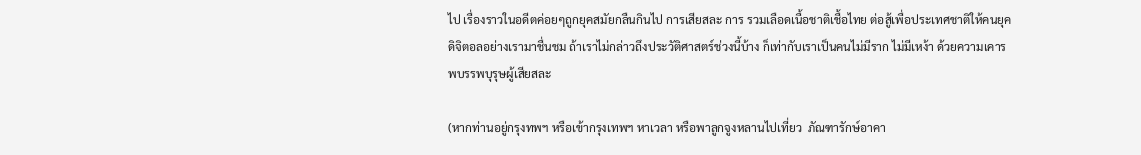ไป เรื่องราวในอดีตค่อยๆถูกยุคสมัยกลืนกินไป การเสียสละ การ รวมเลือดเนื้อชาติเชื้อไทย ต่อสู้เพื่อประเทศชาติให้คนยุคดิจิตอลอย่างเรามาชื่นชม ถ้าเราไม่กล่าวถึงประวัติศาสตร์ช่วงนี้บ้าง ก็เท่ากับเราเป็นคนไม่มีราก ไม่มีเหง้า ด้วยความเคารพบรรพบุรุษผู้เสียสละ

(หากท่านอยู่กรุงทพฯ หรือเข้ากรุงเทพฯ หาเวลา หรือพาลูกจูงหลานไปเที่ยว  ภัณฑารักษ์อาคา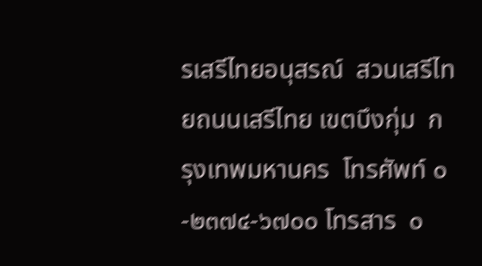รเสรีไทยอนุสรณ์  สวนเสรีไทยถนนเสรีไทย เขตบึงกุ่ม  กรุงเทพมหานคร  โทรศัพท์ ๐-๒๓๗๔-๖๗๐๐ โทรสาร  ๐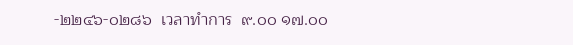-๒๒๔๖-๐๒๘๖  เวลาทำการ  ๙.๐๐ ๑๗.๐๐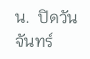น.  ปิดวันจันทร์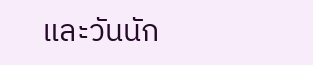และวันนัก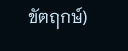ขัตฤกษ์)